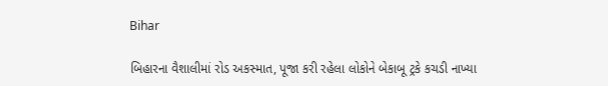Bihar

બિહારના વૈશાલીમાં રોડ અકસ્માત, પૂજા કરી રહેલા લોકોને બેકાબૂ ટ્રકે કચડી નાખ્યા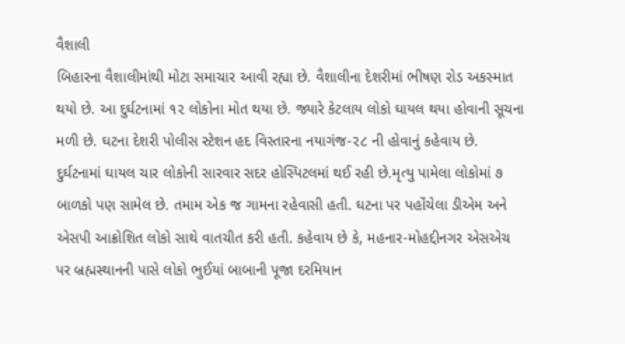વૈશાલી
બિહારના વૈશાલીમાંથી મોટા સમાચાર આવી રહ્યા છે. વૈશાલીના દેશરીમાં ભીષણ રોડ અકસ્માત થયો છે. આ દુર્ઘટનામાં ૧૨ લોકોના મોત થયા છે. જ્યારે કેટલાય લોકો ઘાયલ થયા હોવાની સૂચના મળી છે. ઘટના દેશરી પોલીસ સ્ટેશન હદ વિસ્તારના નયાગંજ-૨૮ ની હોવાનું કહેવાય છે. દુર્ઘટનામાં ઘાયલ ચાર લોકોની સારવાર સદર હોસ્પિટલમાં થઈ રહી છે.મૃત્યુ પામેલા લોકોમાં ૭ બાળકો પણ સામેલ છે. તમામ એક જ ગામના રહેવાસી હતી. ઘટના પર પહોંચેલા ડીએમ અને એસપી આક્રોશિત લોકો સાથે વાતચીત કરી હતી. કહેવાય છે કે, મહનાર-મોહદ્દીનગર એસએચ પર બ્રહ્મસ્થાનની પાસે લોકો ભુઈયાં બાબાની પૂજા દરમિયાન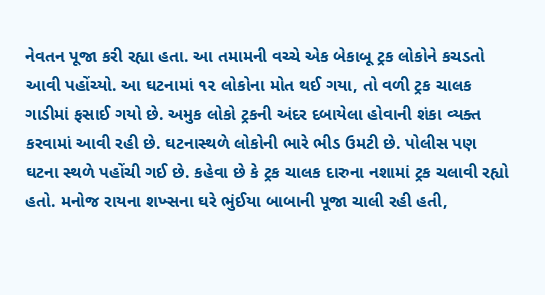નેવતન પૂજા કરી રહ્યા હતા. આ તમામની વચ્ચે એક બેકાબૂ ટ્રક લોકોને કચડતો આવી પહોંચ્યો. આ ઘટનામાં ૧૨ લોકોના મોત થઈ ગયા, તો વળી ટ્રક ચાલક ગાડીમાં ફસાઈ ગયો છે. અમુક લોકો ટ્રકની અંદર દબાયેલા હોવાની શંકા વ્યક્ત કરવામાં આવી રહી છે. ઘટનાસ્થળે લોકોની ભારે ભીડ ઉમટી છે. પોલીસ પણ ઘટના સ્થળે પહોંચી ગઈ છે. કહેવા છે કે ટ્રક ચાલક દારુના નશામાં ટ્રક ચલાવી રહ્યો હતો. મનોજ રાયના શખ્સના ઘરે ભુંઈયા બાબાની પૂજા ચાલી રહી હતી,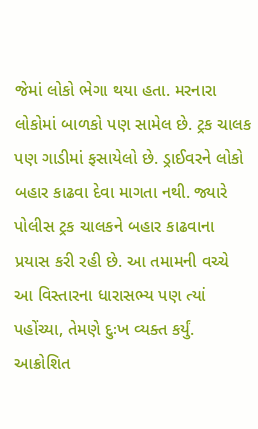જેમાં લોકો ભેગા થયા હતા. મરનારા લોકોમાં બાળકો પણ સામેલ છે. ટ્રક ચાલક પણ ગાડીમાં ફસાયેલો છે. ડ્રાઈવરને લોકો બહાર કાઢવા દેવા માગતા નથી. જ્યારે પોલીસ ટ્રક ચાલકને બહાર કાઢવાના પ્રયાસ કરી રહી છે. આ તમામની વચ્ચે આ વિસ્તારના ધારાસભ્ય પણ ત્યાં પહોંચ્યા, તેમણે દુઃખ વ્યક્ત કર્યું. આક્રોશિત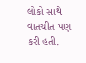લોકો સાથે વાતચીત પણ કરી હતી.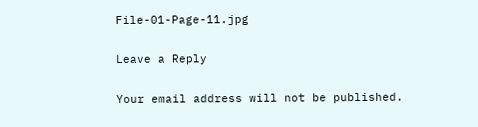File-01-Page-11.jpg

Leave a Reply

Your email address will not be published.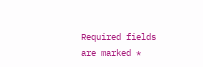Required fields are marked *